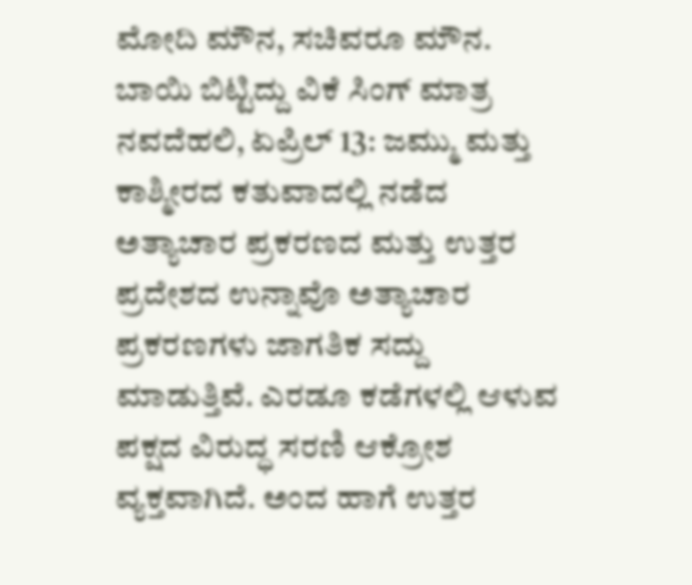ಮೋದಿ ಮೌನ, ಸಚಿವರೂ ಮೌನ. ಬಾಯಿ ಬಿಟ್ಟಿದ್ದು ವಿಕೆ ಸಿಂಗ್ ಮಾತ್ರ
ನವದೆಹಲಿ, ಏಪ್ರಿಲ್ 13: ಜಮ್ಮು ಮತ್ತು ಕಾಶ್ಮೀರದ ಕತುವಾದಲ್ಲಿ ನಡೆದ ಅತ್ಯಾಚಾರ ಪ್ರಕರಣದ ಮತ್ತು ಉತ್ತರ ಪ್ರದೇಶದ ಉನ್ನಾವೊ ಅತ್ಯಾಚಾರ ಪ್ರಕರಣಗಳು ಜಾಗತಿಕ ಸದ್ದು ಮಾಡುತ್ತಿವೆ. ಎರಡೂ ಕಡೆಗಳಲ್ಲಿ ಆಳುವ ಪಕ್ಷದ ವಿರುದ್ಧ ಸರಣಿ ಆಕ್ರೋಶ ವ್ಯಕ್ತವಾಗಿದೆ. ಅಂದ ಹಾಗೆ ಉತ್ತರ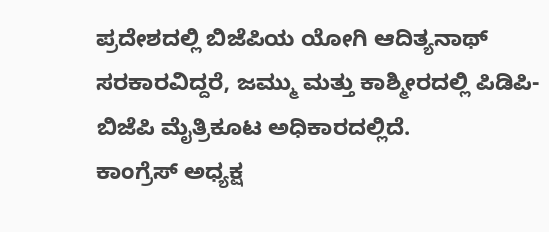ಪ್ರದೇಶದಲ್ಲಿ ಬಿಜೆಪಿಯ ಯೋಗಿ ಆದಿತ್ಯನಾಥ್ ಸರಕಾರವಿದ್ದರೆ, ಜಮ್ಮು ಮತ್ತು ಕಾಶ್ಮೀರದಲ್ಲಿ ಪಿಡಿಪಿ-ಬಿಜೆಪಿ ಮೈತ್ರಿಕೂಟ ಅಧಿಕಾರದಲ್ಲಿದೆ.
ಕಾಂಗ್ರೆಸ್ ಅಧ್ಯಕ್ಷ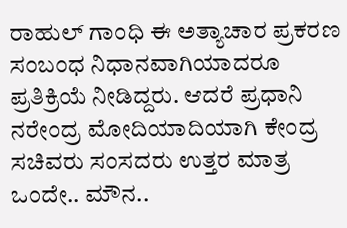ರಾಹುಲ್ ಗಾಂಧಿ ಈ ಅತ್ಯಾಚಾರ ಪ್ರಕರಣ ಸಂಬಂಧ ನಿಧಾನವಾಗಿಯಾದರೂ ಪ್ರತಿಕ್ರಿಯೆ ನೀಡಿದ್ದರು. ಆದರೆ ಪ್ರಧಾನಿ ನರೇಂದ್ರ ಮೋದಿಯಾದಿಯಾಗಿ ಕೇಂದ್ರ ಸಚಿವರು ಸಂಸದರು ಉತ್ತರ ಮಾತ್ರ ಒಂದೇ.. ಮೌನ..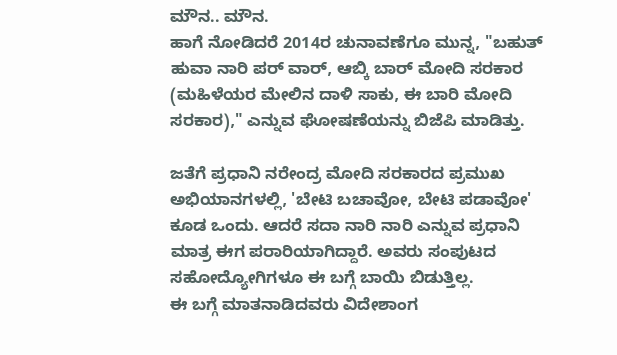ಮೌನ.. ಮೌನ.
ಹಾಗೆ ನೋಡಿದರೆ 2014ರ ಚುನಾವಣೆಗೂ ಮುನ್ನ, "ಬಹುತ್ ಹುವಾ ನಾರಿ ಪರ್ ವಾರ್, ಆಬ್ಕಿ ಬಾರ್ ಮೋದಿ ಸರಕಾರ (ಮಹಿಳೆಯರ ಮೇಲಿನ ದಾಳಿ ಸಾಕು, ಈ ಬಾರಿ ಮೋದಿ ಸರಕಾರ)," ಎನ್ನುವ ಘೋಷಣೆಯನ್ನು ಬಿಜೆಪಿ ಮಾಡಿತ್ತು.

ಜತೆಗೆ ಪ್ರಧಾನಿ ನರೇಂದ್ರ ಮೋದಿ ಸರಕಾರದ ಪ್ರಮುಖ ಅಭಿಯಾನಗಳಲ್ಲಿ, 'ಬೇಟಿ ಬಚಾವೋ, ಬೇಟಿ ಪಡಾವೋ' ಕೂಡ ಒಂದು. ಆದರೆ ಸದಾ ನಾರಿ ನಾರಿ ಎನ್ನುವ ಪ್ರಧಾನಿ ಮಾತ್ರ ಈಗ ಪರಾರಿಯಾಗಿದ್ದಾರೆ. ಅವರು ಸಂಪುಟದ ಸಹೋದ್ಯೋಗಿಗಳೂ ಈ ಬಗ್ಗೆ ಬಾಯಿ ಬಿಡುತ್ತಿಲ್ಲ.
ಈ ಬಗ್ಗೆ ಮಾತನಾಡಿದವರು ವಿದೇಶಾಂಗ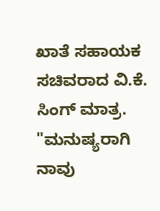ಖಾತೆ ಸಹಾಯಕ ಸಚಿವರಾದ ವಿ.ಕೆ. ಸಿಂಗ್ ಮಾತ್ರ. "ಮನುಷ್ಯರಾಗಿ ನಾವು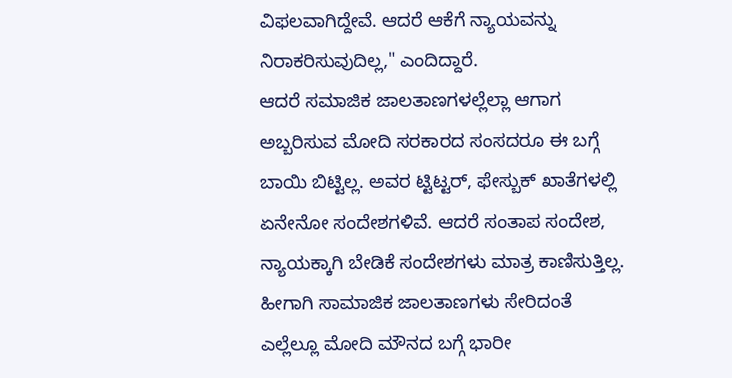ವಿಫಲವಾಗಿದ್ದೇವೆ. ಆದರೆ ಆಕೆಗೆ ನ್ಯಾಯವನ್ನು ನಿರಾಕರಿಸುವುದಿಲ್ಲ," ಎಂದಿದ್ದಾರೆ.
ಆದರೆ ಸಮಾಜಿಕ ಜಾಲತಾಣಗಳಲ್ಲೆಲ್ಲಾ ಆಗಾಗ ಅಬ್ಬರಿಸುವ ಮೋದಿ ಸರಕಾರದ ಸಂಸದರೂ ಈ ಬಗ್ಗೆ ಬಾಯಿ ಬಿಟ್ಟಿಲ್ಲ. ಅವರ ಟ್ಟಿಟ್ಟರ್, ಫೇಸ್ಬುಕ್ ಖಾತೆಗಳಲ್ಲಿ ಏನೇನೋ ಸಂದೇಶಗಳಿವೆ. ಆದರೆ ಸಂತಾಪ ಸಂದೇಶ, ನ್ಯಾಯಕ್ಕಾಗಿ ಬೇಡಿಕೆ ಸಂದೇಶಗಳು ಮಾತ್ರ ಕಾಣಿಸುತ್ತಿಲ್ಲ.
ಹೀಗಾಗಿ ಸಾಮಾಜಿಕ ಜಾಲತಾಣಗಳು ಸೇರಿದಂತೆ ಎಲ್ಲೆಲ್ಲೂ ಮೋದಿ ಮೌನದ ಬಗ್ಗೆ ಭಾರೀ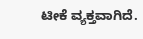ಟೀಕೆ ವ್ಯಕ್ತವಾಗಿದೆ.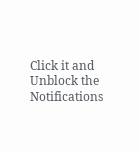Click it and Unblock the Notifications